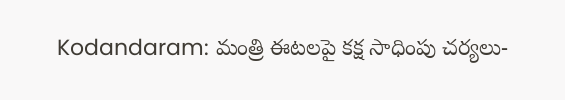Kodandaram: మంత్రి ఈటలపై కక్ష సాధింపు చర్యలు-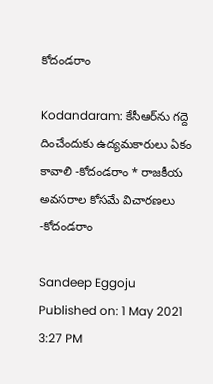కోదండరాం

Kodandaram: కేసీఆర్‌ను గద్దె దించేందుకు ఉద్యమకారులు ఏకం కావాలి -కోదండరాం * రాజకీయ అవసరాల కోసమే విచారణలు -కోదండరాం

Sandeep Eggoju
Published on: 1 May 2021 3:27 PM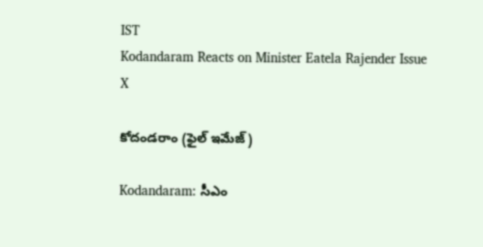IST
Kodandaram Reacts on Minister Eatela Rajender Issue
X

కోదండరాం (ఫైల్ ఇమేజ్)

Kodandaram: సీఎం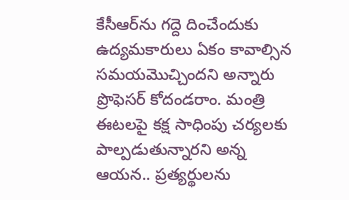కేసీఆర్‌ను గద్దె దించేందుకు ఉద్యమకారులు ఏకం కావాల్సిన సమయమొచ్చిందని అన్నారు ప్రొఫెసర్‌ కోదండరాం. మంత్రి ఈటలపై కక్ష సాధింపు చర్యలకు పాల్పడుతున్నారని అన్న ఆయన.. ప్రత్యర్థులను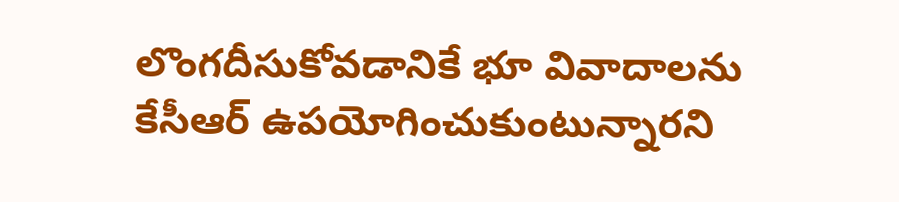లొంగదీసుకోవడానికే భూ వివాదాలను కేసీఆర్‌ ఉపయోగించుకుంటున్నారని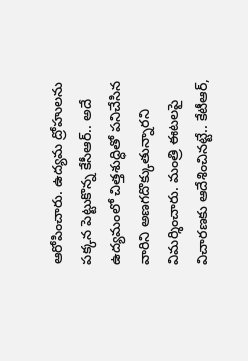ఆరోపించారు. ఉద్యమ ద్రోహులను పక్కన పెట్టుకొన్న కేసీఆర్‌.. అదే ఉద్యమంలో చిత్తశుద్ధితో పనిచేసిన వారిని అణగదొక్కుతున్నారని విమర్శించారు. మంత్రి ఈటలపై విచారణకు ఆదేశించినట్టే.. కేటీఆర్‌,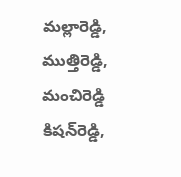మల్లారెడ్డి, ముత్తిరెడ్డి, మంచిరెడ్డి కిషన్‌రెడ్డి,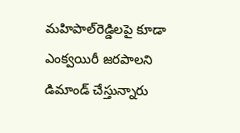మహిపాల్‌రెడ్డిలపై కూడా ఎంక్వయిరీ జరపాలని డిమాండ్‌ చేస్తున్నారు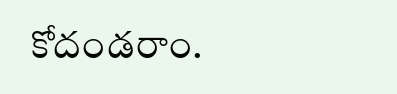కోదండరాం.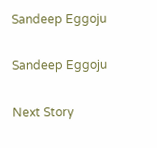Sandeep Eggoju

Sandeep Eggoju

Next Story